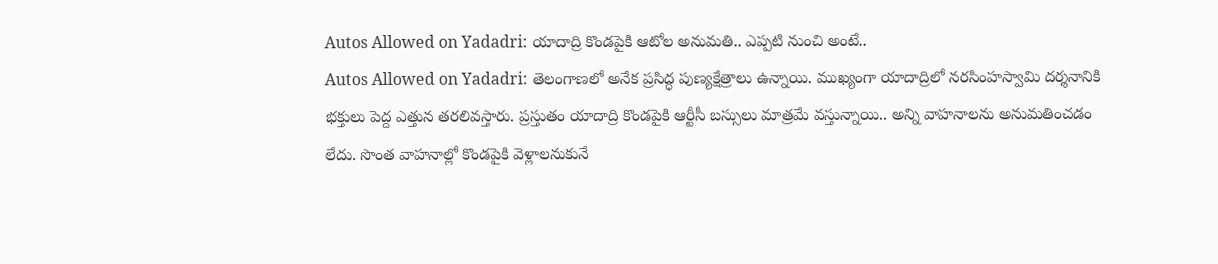Autos Allowed on Yadadri: యాదాద్రి కొండపైకి ఆటోల అనుమతి.. ఎప్పటి నుంచి అంటే..
Autos Allowed on Yadadri: తెలంగాణలో అనేక ప్రసిద్ధ పుణ్యక్షేత్రాలు ఉన్నాయి. ముఖ్యంగా యాదాద్రిలో నరసింహస్వామి దర్శనానికి భక్తులు పెద్ద ఎత్తున తరలివస్తారు. ప్రస్తుతం యాదాద్రి కొండపైకి ఆర్టీసీ బస్సులు మాత్రమే వస్తున్నాయి.. అన్ని వాహనాలను అనుమతించడం లేదు. సొంత వాహనాల్లో కొండపైకి వెళ్లాలనుకునే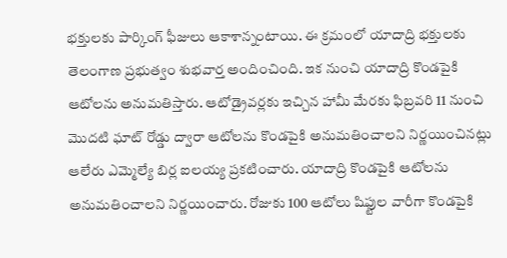భక్తులకు పార్కింగ్ ఫీజులు ఆకాశాన్నంటాయి. ఈ క్రమంలో యాదాద్రి భక్తులకు తెలంగాణ ప్రభుత్వం శుభవార్త అందించింది. ఇక నుంచి యాదాద్రి కొండపైకి ఆటోలను అనుమతిస్తారు. ఆటోడ్రైవర్లకు ఇచ్చిన హామీ మేరకు ఫిబ్రవరి 11 నుంచి మొదటి ఘాట్ రోడ్డు ద్వారా ఆటోలను కొండపైకి అనుమతించాలని నిర్ణయించినట్లు ఆలేరు ఎమ్మెల్యే బిర్ల ఐలయ్య ప్రకటించారు. యాదాద్రి కొండపైకి ఆటోలను అనుమతించాలని నిర్ణయించారు. రోజుకు 100 ఆటోలు షిఫ్టుల వారీగా కొండపైకి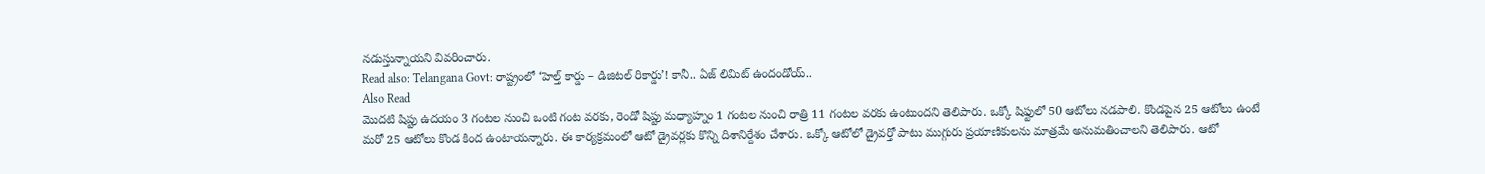నడుస్తున్నాయని వివరించారు.
Read also: Telangana Govt: రాష్ట్రంలో ‘హెల్త్ కార్డు – డిజిటల్ రికార్డు’! కానీ.. ఏజ్ లిమిట్ ఉందండోయ్..
Also Read
మొదటి షిప్టు ఉదయం 3 గంటల నుంచి ఒంటి గంట వరకు, రెండో షిప్టు మధ్యాహ్నం 1 గంటల నుంచి రాత్రి 11 గంటల వరకు ఉంటుందని తెలిపారు. ఒక్కో షిఫ్టులో 50 ఆటోలు నడపాలి. కొండపైన 25 ఆటోలు ఉంటే మరో 25 ఆటోలు కొండ కింద ఉంటాయన్నారు. ఈ కార్యక్రమంలో ఆటో డ్రైవర్లకు కొన్ని దిశానిర్దేశం చేశారు. ఒక్కో ఆటోలో డ్రైవర్తో పాటు ముగ్గురు ప్రయాణికులను మాత్రమే అనుమతించాలని తెలిపారు. ఆటో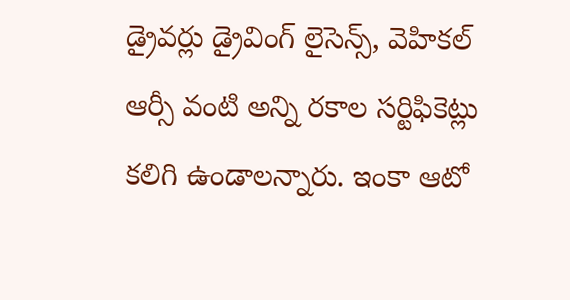డ్రైవర్లు డ్రైవింగ్ లైసెన్స్, వెహికల్ ఆర్సీ వంటి అన్ని రకాల సర్టిఫికెట్లు కలిగి ఉండాలన్నారు. ఇంకా ఆటో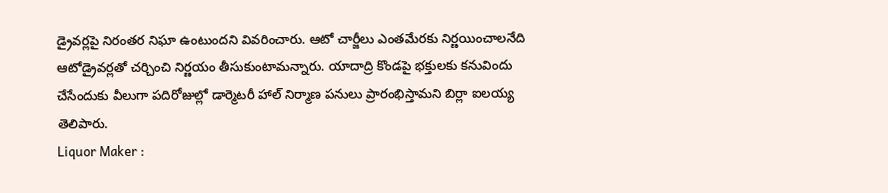డ్రైవర్లపై నిరంతర నిఘా ఉంటుందని వివరించారు. ఆటో చార్జీలు ఎంతమేరకు నిర్ణయించాలనేది ఆటోడ్రైవర్లతో చర్చించి నిర్ణయం తీసుకుంటామన్నారు. యాదాద్రి కొండపై భక్తులకు కనువిందు చేసేందుకు వీలుగా పదిరోజుల్లో డార్మెటరీ హాల్ నిర్మాణ పనులు ప్రారంభిస్తామని బిర్లా ఐలయ్య తెలిపారు.
Liquor Maker :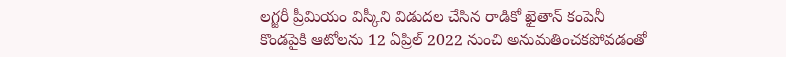లగ్జరీ ప్రీమియం విస్కీని విడుదల చేసిన రాడికో ఖైతాన్ కంపెనీ
కొండపైకి ఆటోలను 12 ఏప్రిల్ 2022 నుంచి అనుమతించకపోవడంతో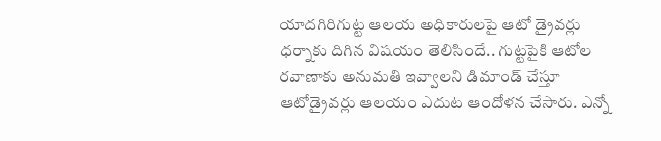యాదగిరిగుట్ట ఆలయ అధికారులపై ఆటో డ్రైవర్లు ధర్నాకు దిగిన విషయం తెలిసిందే.. గుట్టపైకి ఆటోల రవాణాకు అనుమతి ఇవ్వాలని డిమాండ్ చేస్తూ ఆటోడ్రైవర్లు ఆలయం ఎదుట ఆందోళన చేసారు. ఎన్నో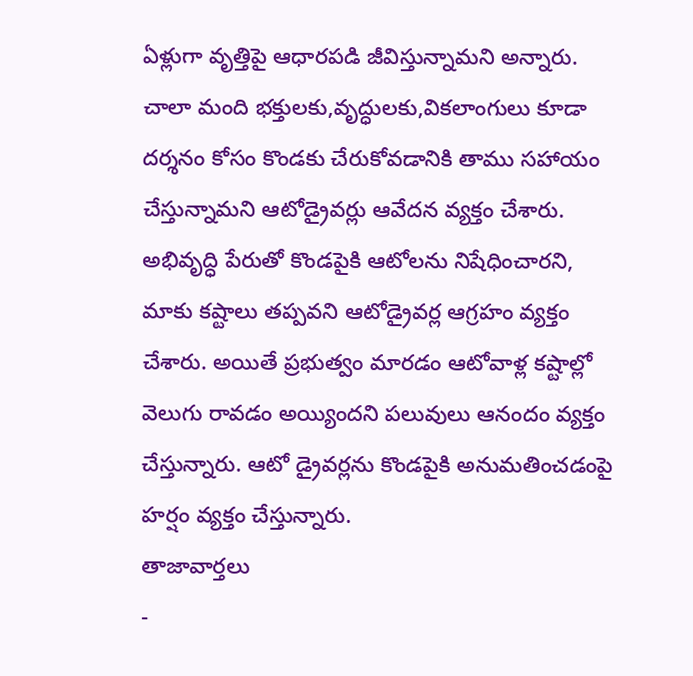ఏళ్లుగా వృత్తిపై ఆధారపడి జీవిస్తున్నామని అన్నారు. చాలా మంది భక్తులకు,వృద్ధులకు,వికలాంగులు కూడా దర్శనం కోసం కొండకు చేరుకోవడానికి తాము సహాయం చేస్తున్నామని ఆటోడ్రైవర్లు ఆవేదన వ్యక్తం చేశారు. అభివృద్ధి పేరుతో కొండపైకి ఆటోలను నిషేధించారని, మాకు కష్టాలు తప్పవని ఆటోడ్రైవర్ల ఆగ్రహం వ్యక్తం చేశారు. అయితే ప్రభుత్వం మారడం ఆటోవాళ్ల కష్టాల్లో వెలుగు రావడం అయ్యిందని పలువులు ఆనందం వ్యక్తం చేస్తున్నారు. ఆటో డ్రైవర్లను కొండపైకి అనుమతించడంపై హర్షం వ్యక్తం చేస్తున్నారు.
తాజావార్తలు
-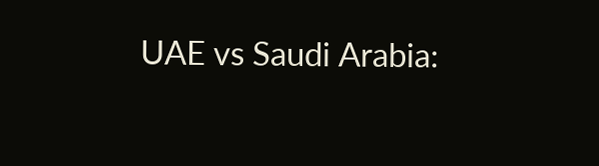UAE vs Saudi Arabia: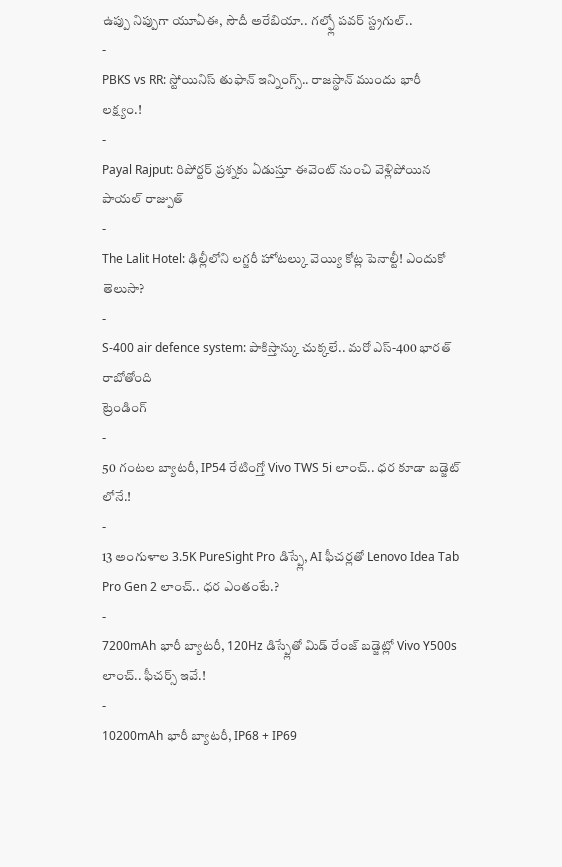ఉప్పు నిప్పుగా యూఏఈ, సౌదీ అరేబియా.. గల్ఫ్లో పవర్ స్ట్రగుల్..
-
PBKS vs RR: స్టోయినిస్ తుఫాన్ ఇన్నింగ్స్.. రాజస్థాన్ ముందు భారీ లక్ష్యం.!
-
Payal Rajput: రిపోర్టర్ ప్రశ్నకు ఏడుస్తూ ఈవెంట్ నుంచి వెళ్లిపోయిన పాయల్ రాజ్పుత్
-
The Lalit Hotel: ఢిల్లీలోని లగ్జరీ హోటల్కు వెయ్యి కోట్ల పెనాల్టీ! ఎందుకో తెలుసా?
-
S-400 air defence system: పాకిస్తాన్కు చుక్కలే.. మరో ఎస్-400 భారత్ రాబోతోంది
ట్రెండింగ్
-
50 గంటల బ్యాటరీ, IP54 రేటింగ్తో Vivo TWS 5i లాంచ్.. ధర కూడా బడ్జెట్ లోనే.!
-
13 అంగుళాల 3.5K PureSight Pro డిస్ప్లే, AI ఫీచర్లతో Lenovo Idea Tab Pro Gen 2 లాంచ్.. ధర ఎంతంటే.?
-
7200mAh భారీ బ్యాటరీ, 120Hz డిస్ప్లేతో మిడ్ రేంజ్ బడ్జెట్లో Vivo Y500s లాంచ్.. ఫీచర్స్ ఇవే.!
-
10200mAh భారీ బ్యాటరీ, IP68 + IP69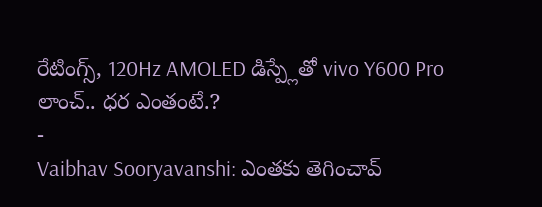రేటింగ్స్, 120Hz AMOLED డిస్ప్లేతో vivo Y600 Pro లాంచ్.. ధర ఎంతంటే.?
-
Vaibhav Sooryavanshi: ఎంతకు తెగించావ్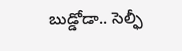బుడ్డోడా.. సెల్ఫీ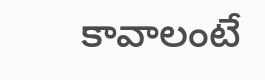కావాలంటే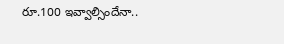రూ.100 ఇవ్వాల్సిందేనా..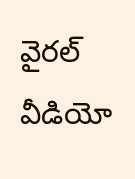వైరల్ వీడియో